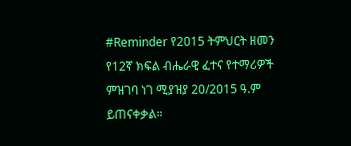#Reminder የ2015 ትምህርት ዘመን የ12ኛ ክፍል ብሔራዊ ፈተና የተማሪዎች ምዝገባ ነገ ሚያዝያ 20/2015 ዓ.ም ይጠናቀቃል።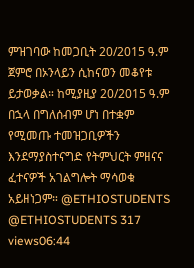ምዝገባው ከመጋቢት 20/2015 ዓ.ም ጀምሮ በኦንላይን ሲከናወን መቆየቱ ይታወቃል። ከሚያዚያ 20/2015 ዓ.ም በኋላ በግለሰብም ሆነ በተቋም የሚመጡ ተመዝጋቢዎችን እንደማያስተናግድ የትምህርት ምዘናና ፈተናዎች አገልግሎት ማሳወቁ አይዘነጋም። @ETHIOSTUDENTS @ETHIOSTUDENTS 317 views06:44